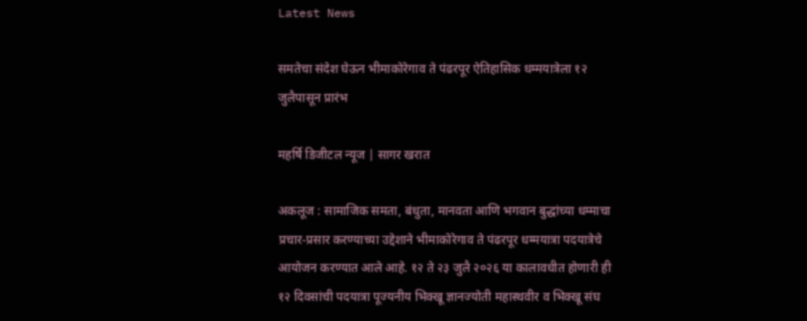Latest News

समतेचा संदेश घेऊन भीमाकोरेगाव ते पंढरपूर ऐतिहासिक धम्मयात्रेला १२ जुलैपासून प्रारंभ

महर्षि डिजीटल न्यूज | सागर खरात

अकलूज : सामाजिक समता, बंधुता, मानवता आणि भगवान बुद्धांच्या धम्माचा प्रचार-प्रसार करण्याच्या उद्देशाने भीमाकोरेगाव ते पंढरपूर धम्मयात्रा पदयात्रेचे आयोजन करण्यात आले आहे. १२ ते २३ जुलै २०२६ या कालावधीत होणारी ही १२ दिवसांची पदयात्रा पूज्यनीय भिक्खू ज्ञानज्योती महास्थवीर व भिक्खू संघ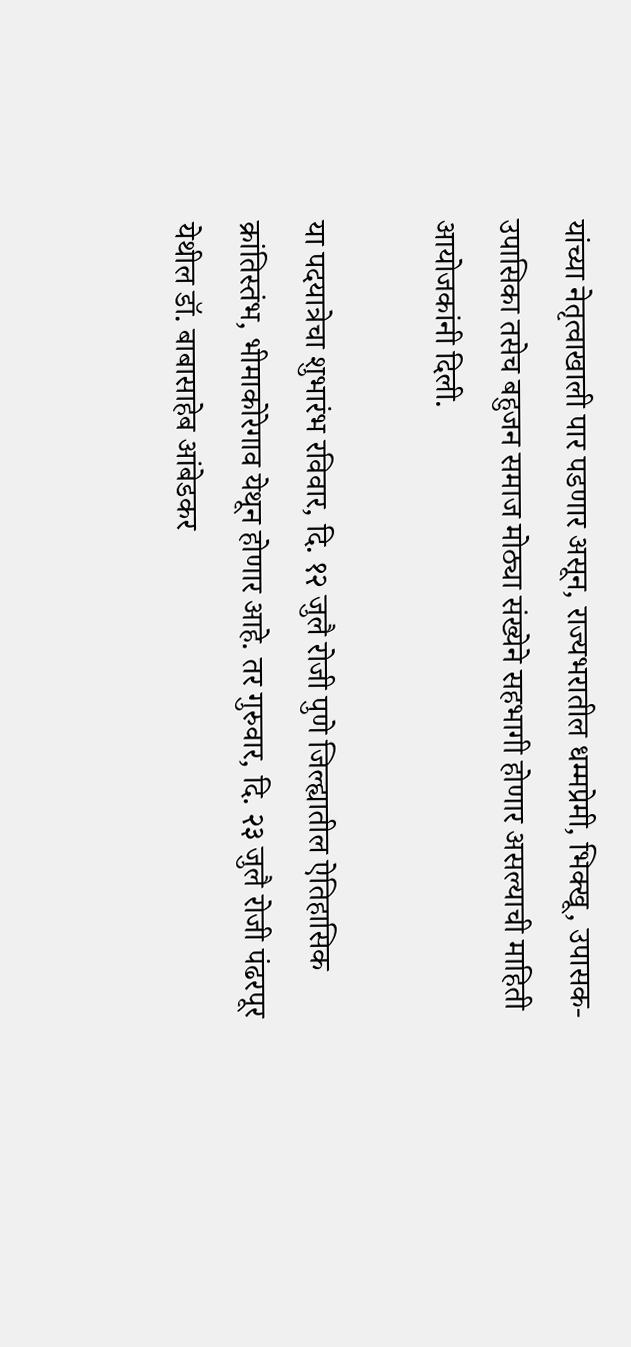यांच्या नेतृत्वाखाली पार पडणार असून, राज्यभरातील धम्मप्रेमी, भिक्खू, उपासक-उपासिका तसेच बहुजन समाज मोठ्या संख्येने सहभागी होणार असल्याची माहिती आयोजकांनी दिली.

या पदयात्रेचा शुभारंभ रविवार, दि. १२ जुलै रोजी पुणे जिल्ह्यातील ऐतिहासिक क्रांतिस्तंभ, भीमाकोरेगाव येथून होणार आहे. तर गुरुवार, दि. २३ जुलै रोजी पंढरपूर येथील डॉ. बाबासाहेब आंबेडकर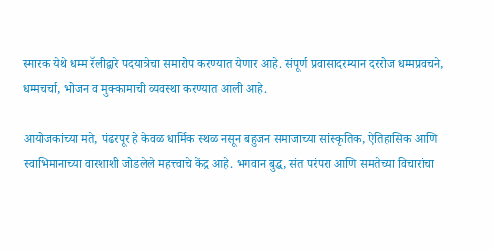स्मारक येथे धम्म रॅलीद्वारे पदयात्रेचा समारोप करण्यात येणार आहे. संपूर्ण प्रवासादरम्यान दररोज धम्मप्रवचने, धम्मचर्चा, भोजन व मुक्कामाची व्यवस्था करण्यात आली आहे.

आयोजकांच्या मते, पंढरपूर हे केवळ धार्मिक स्थळ नसून बहुजन समाजाच्या सांस्कृतिक, ऐतिहासिक आणि स्वाभिमानाच्या वारशाशी जोडलेले महत्त्वाचे केंद्र आहे. भगवान बुद्ध, संत परंपरा आणि समतेच्या विचारांचा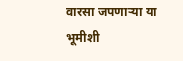वारसा जपणाऱ्या या भूमीशी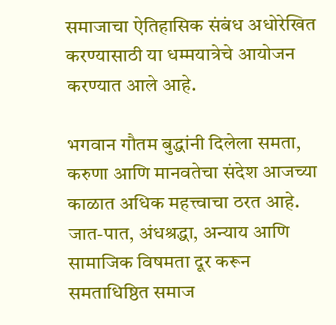समाजाचा ऐतिहासिक संबंध अधोरेखित करण्यासाठी या धम्मयात्रेचे आयोजन करण्यात आले आहे.

भगवान गौतम बुद्धांनी दिलेला समता, करुणा आणि मानवतेचा संदेश आजच्या काळात अधिक महत्त्वाचा ठरत आहे. जात-पात, अंधश्रद्धा, अन्याय आणि सामाजिक विषमता दूर करून समताधिष्ठित समाज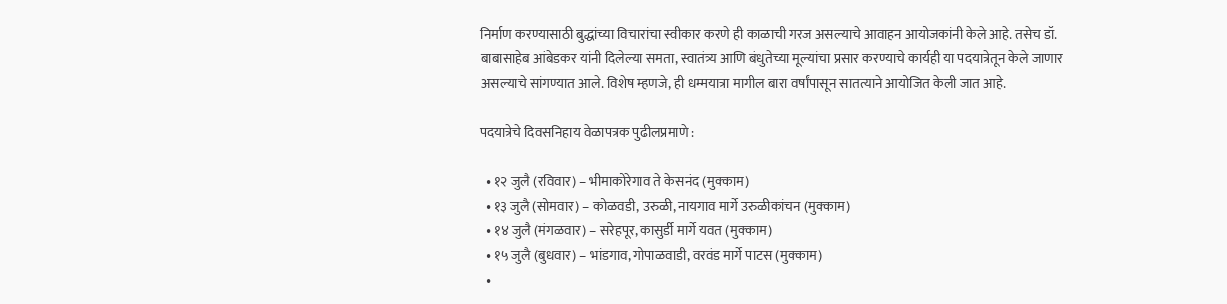निर्माण करण्यासाठी बुद्धांच्या विचारांचा स्वीकार करणे ही काळाची गरज असल्याचे आवाहन आयोजकांनी केले आहे. तसेच डॉ. बाबासाहेब आंबेडकर यांनी दिलेल्या समता, स्वातंत्र्य आणि बंधुतेच्या मूल्यांचा प्रसार करण्याचे कार्यही या पदयात्रेतून केले जाणार असल्याचे सांगण्यात आले. विशेष म्हणजे, ही धम्मयात्रा मागील बारा वर्षांपासून सातत्याने आयोजित केली जात आहे.

पदयात्रेचे दिवसनिहाय वेळापत्रक पुढीलप्रमाणे :

  • १२ जुलै (रविवार) – भीमाकोरेगाव ते केसनंद (मुक्काम)
  • १३ जुलै (सोमवार) – कोळवडी, उरुळी, नायगाव मार्गे उरुळीकांचन (मुक्काम)
  • १४ जुलै (मंगळवार) – सरेहपूर, कासुर्डी मार्गे यवत (मुक्काम)
  • १५ जुलै (बुधवार) – भांडगाव, गोपाळवाडी, वरवंड मार्गे पाटस (मुक्काम)
  •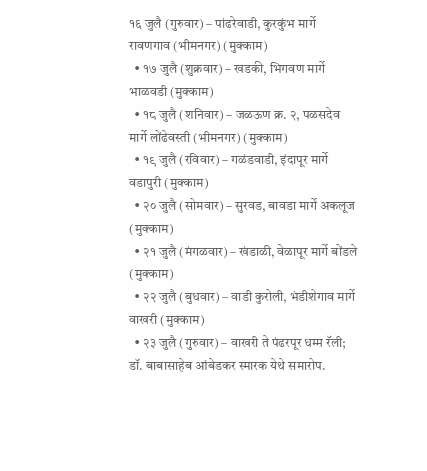१६ जुलै (गुरुवार) – पांढरेवाडी, कुरकुंभ मार्गे रावणगाव (भीमनगर) (मुक्काम)
  • १७ जुलै (शुक्रवार) – खडकी, भिगवण मार्गे भाळवडी (मुक्काम)
  • १८ जुलै (शनिवार) – जळऊण क्र. २, पळसदेव मार्गे लोंढेवस्ती (भीमनगर) (मुक्काम)
  • १९ जुलै (रविवार) – गळंडवाडी, इंदापूर मार्गे वडापुरी (मुक्काम)
  • २० जुलै (सोमवार) – सुरवड, बावडा मार्गे अकलूज (मुक्काम)
  • २१ जुलै (मंगळवार) – खंडाळी, वेळापूर मार्गे बोंडले (मुक्काम)
  • २२ जुलै (बुधवार) – वाडी कुरोली, भंडीशेगाव मार्गे वाखरी (मुक्काम)
  • २३ जुलै (गुरुवार) – वाखरी ते पंढरपूर धम्म रॅली; डॉ. बाबासाहेब आंबेडकर स्मारक येथे समारोप.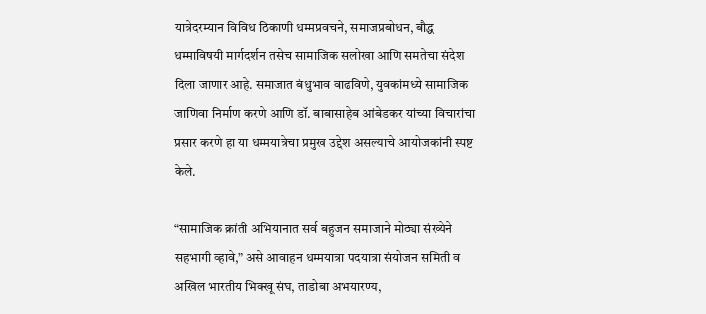यात्रेदरम्यान विविध ठिकाणी धम्मप्रवचने, समाजप्रबोधन, बौद्ध धम्माविषयी मार्गदर्शन तसेच सामाजिक सलोखा आणि समतेचा संदेश दिला जाणार आहे. समाजात बंधुभाव वाढविणे, युवकांमध्ये सामाजिक जाणिवा निर्माण करणे आणि डॉ. बाबासाहेब आंबेडकर यांच्या विचारांचा प्रसार करणे हा या धम्मयात्रेचा प्रमुख उद्देश असल्याचे आयोजकांनी स्पष्ट केले.

“सामाजिक क्रांती अभियानात सर्व बहुजन समाजाने मोठ्या संख्येने सहभागी व्हावे,” असे आवाहन धम्मयात्रा पदयात्रा संयोजन समिती व अखिल भारतीय भिक्खू संघ, ताडोबा अभयारण्य,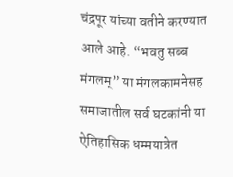चंद्रपूर यांच्या वतीने करण्यात आले आहे. “भवतु सब्ब मंगलम्” या मंगलकामनेसह समाजातील सर्व घटकांनी या ऐतिहासिक धम्मयात्रेत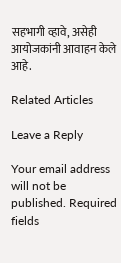सहभागी व्हावे, असेही आयोजकांनी आवाहन केले आहे.

Related Articles

Leave a Reply

Your email address will not be published. Required fields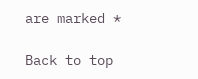are marked *

Back to top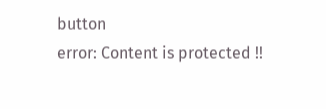button
error: Content is protected !!